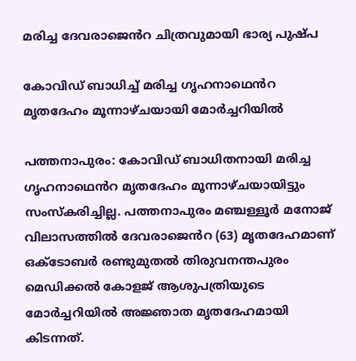മരിച്ച ദേവരാജെൻറ ചിത്രവുമായി ഭാര്യ പുഷ്പ

കോവിഡ് ബാധിച്ച് മരിച്ച ഗൃഹനാഥെൻറ മൃതദേഹം മൂന്നാഴ്ചയായി മോർച്ചറിയിൽ

പത്തനാപുരം: കോവിഡ് ബാധിതനായി മരിച്ച ഗൃഹനാഥെൻറ മൃതദേഹം മൂന്നാഴ്ചയായിട്ടും സംസ്കരിച്ചില്ല. പത്തനാപുരം മഞ്ചള്ളൂർ മനോജ് വിലാസത്തില്‍ ദേവരാജെൻറ (63) മൃതദേഹമാണ് ഒക്ടോബര്‍ രണ്ടുമുതല്‍ തിരുവനന്തപുരം മെഡിക്കൽ കോളജ് ആശുപത്രിയുടെ മോർച്ചറിയിൽ അജ്ഞാത മൃതദേഹമായി കിടന്നത്.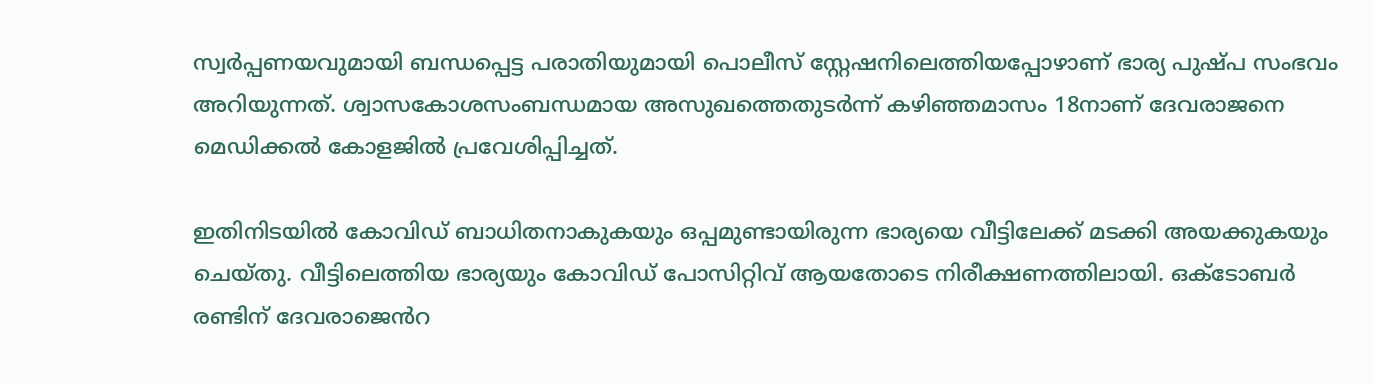സ്വര്‍പ്പണയവുമായി ബന്ധപ്പെട്ട പരാതിയുമായി പൊലീസ് സ്റ്റേഷനിലെത്തിയപ്പോഴാണ് ഭാര്യ പുഷ്പ സംഭവം അറിയുന്നത്. ശ്വാസകോശസംബന്ധമായ അസുഖത്തെതുടർന്ന് കഴിഞ്ഞമാസം 18നാണ് ദേവരാജനെ മെഡിക്കൽ കോളജിൽ പ്രവേശിപ്പിച്ചത്.

ഇതിനിടയിൽ കോവിഡ് ബാധിതനാകുകയും ഒപ്പമുണ്ടായിരുന്ന ഭാര്യയെ വീട്ടിലേക്ക് മടക്കി അയക്കുകയും ചെയ്തു. വീട്ടിലെത്തിയ ഭാര്യയും കോവിഡ് പോസിറ്റിവ് ആയതോടെ നിരീക്ഷണത്തിലായി. ഒക്ടോബർ രണ്ടിന് ദേവരാജെൻറ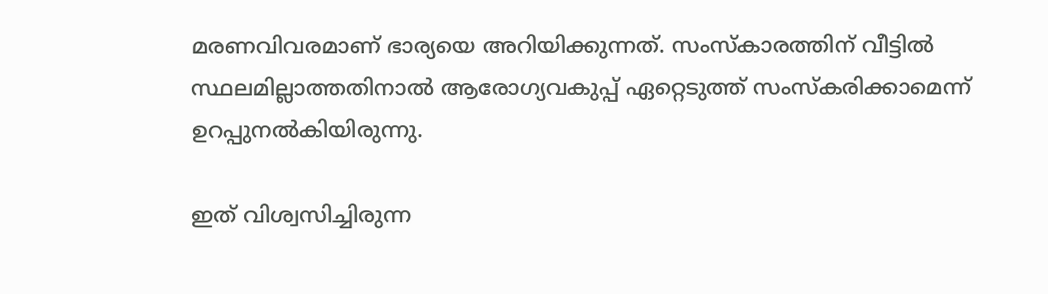മരണവിവരമാണ് ഭാര്യയെ അറിയിക്കുന്നത്. സംസ്കാരത്തിന് വീട്ടിൽ സ്ഥലമില്ലാത്തതിനാൽ ആരോഗ്യവകുപ്പ് ഏറ്റെടുത്ത് സംസ്കരിക്കാമെന്ന് ഉറപ്പുനൽകിയിരുന്നു.

ഇത് വിശ്വസിച്ചിരുന്ന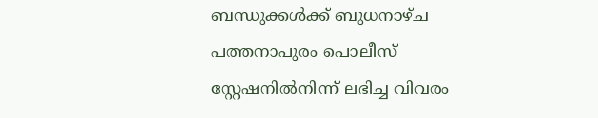ബന്ധുക്കൾക്ക് ബുധനാഴ്ച പത്തനാപുരം പൊലീസ് സ്റ്റേഷനില്‍നിന്ന് ലഭിച്ച വിവരം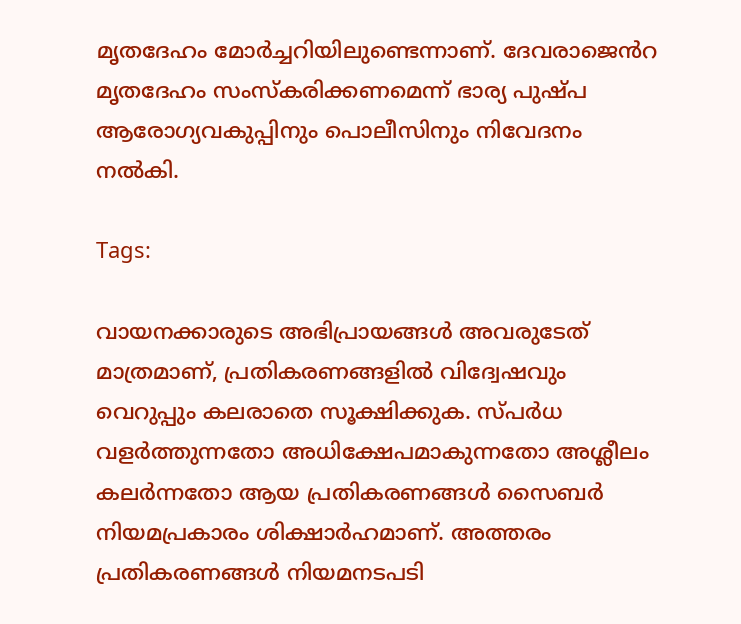മൃതദേഹം മോർച്ചറിയിലുണ്ടെന്നാണ്. ദേവരാജെൻറ മൃതദേഹം സംസ്കരിക്കണമെന്ന് ഭാര്യ പുഷ്പ ആരോഗ്യവകുപ്പിനും പൊലീസിനും നിവേദനം നല്‍കി.

Tags:

വായനക്കാരുടെ അഭിപ്രായങ്ങള്‍ അവരുടേത് മാത്രമാണ്, പ്രതികരണങ്ങളിൽ വിദ്വേഷവും വെറുപ്പും കലരാതെ സൂക്ഷിക്കുക. സ്പർധ വളർത്തുന്നതോ അധിക്ഷേപമാകുന്നതോ അശ്ലീലം കലർന്നതോ ആയ പ്രതികരണങ്ങൾ സൈബർ നിയമപ്രകാരം ശിക്ഷാർഹമാണ്. അത്തരം പ്രതികരണങ്ങൾ നിയമനടപടി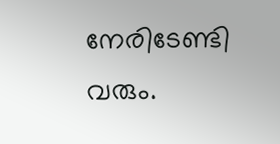നേരിടേണ്ടി വരും.